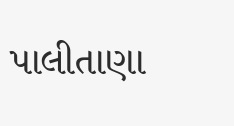પાલીતાણા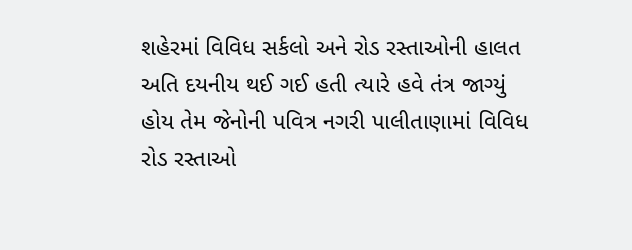શહેરમાં વિવિધ સર્કલો અને રોડ રસ્તાઓની હાલત અતિ દયનીય થઈ ગઈ હતી ત્યારે હવે તંત્ર જાગ્યું હોય તેમ જેનોની પવિત્ર નગરી પાલીતાણામાં વિવિધ રોડ રસ્તાઓ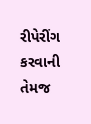રીપેરીંગ કરવાની તેમજ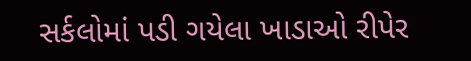સર્કલોમાં પડી ગયેલા ખાડાઓ રીપેર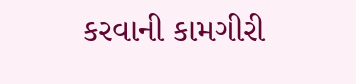કરવાની કામગીરી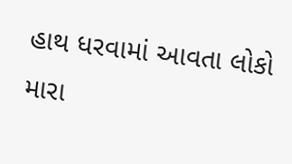હાથ ધરવામાં આવતા લોકો મારા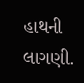હાથની લાગણી.